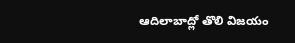ఆదిలాబాద్లో తొలి విజయం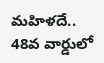మహిళదే.. 48వ వార్డులో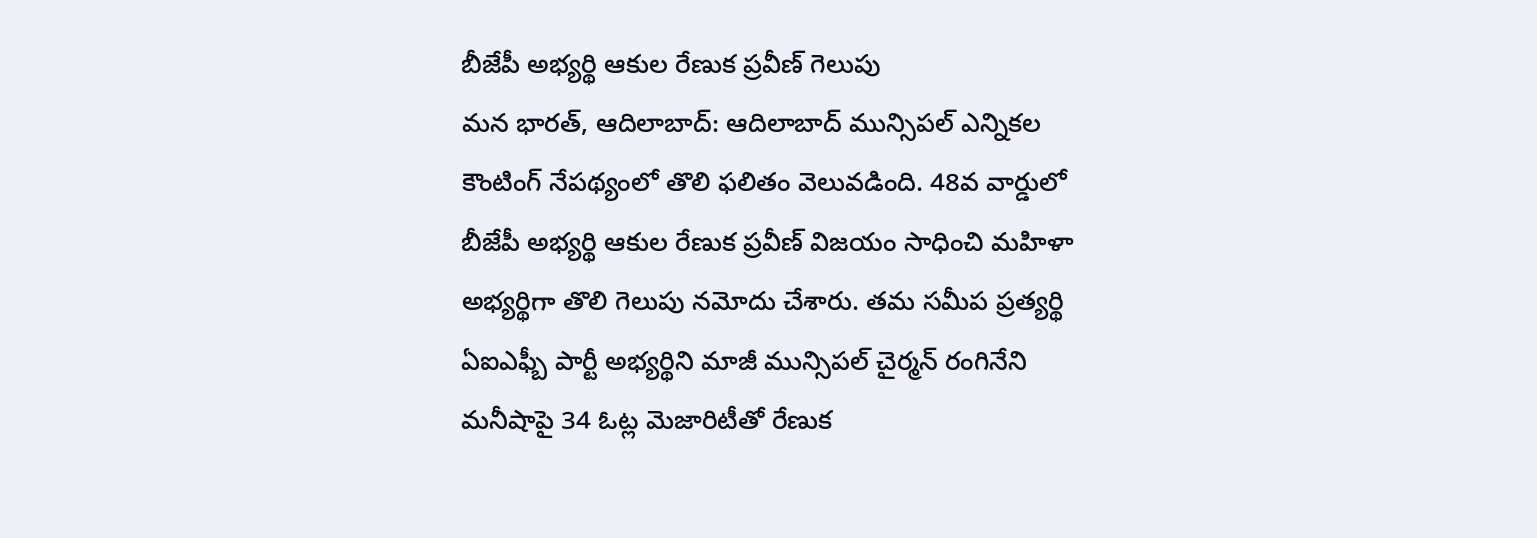బీజేపీ అభ్యర్థి ఆకుల రేణుక ప్రవీణ్ గెలుపు
మన భారత్, ఆదిలాబాద్: ఆదిలాబాద్ మున్సిపల్ ఎన్నికల కౌంటింగ్ నేపథ్యంలో తొలి ఫలితం వెలువడింది. 48వ వార్డులో బీజేపీ అభ్యర్థి ఆకుల రేణుక ప్రవీణ్ విజయం సాధించి మహిళా అభ్యర్థిగా తొలి గెలుపు నమోదు చేశారు. తమ సమీప ప్రత్యర్థి ఏఐఎఫ్బీ పార్టీ అభ్యర్థిని మాజీ మున్సిపల్ చైర్మన్ రంగినేని మనీషాపై 34 ఓట్ల మెజారిటీతో రేణుక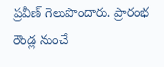ప్రవీణ్ గెలుపొందారు. ప్రారంభ రౌండ్ల నుంచే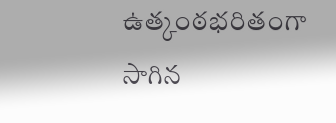ఉత్కంఠభరితంగా సాగిన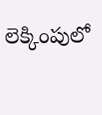లెక్కింపులో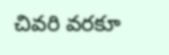చివరి వరకూ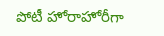పోటీ హోరాహోరీగా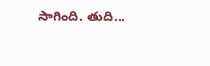సాగింది. తుది...